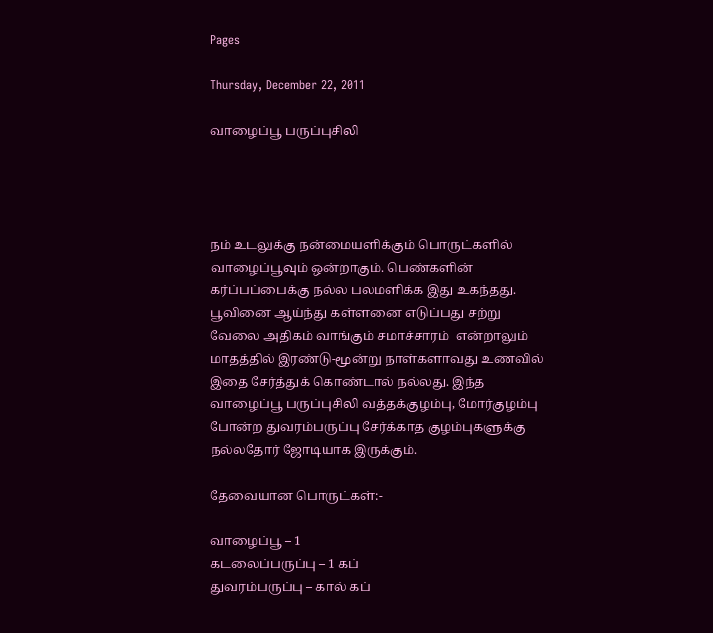Pages

Thursday, December 22, 2011

வாழைப்பூ பருப்புசிலி




நம் உடலுக்கு நன்மையளிக்கும் பொருட்களில் வாழைப்பூவும் ஒன்றாகும். பெண்களின் கர்ப்பப்பைக்கு நல்ல பலமளிக்க இது உகந்தது. பூவினை ஆய்ந்து கள்ளனை எடுப்பது சற்று வேலை அதிகம் வாங்கும் சமாச்சாரம்  என்றாலும் மாதத்தில் இரண்டு-மூன்று நாள்களாவது உணவில் இதை சேர்த்துக் கொண்டால் நல்லது. இந்த வாழைப்பூ பருப்புசிலி வத்தக்குழம்பு, மோர்குழம்பு போன்ற துவரம்பருப்பு சேர்க்காத குழம்புகளுக்கு நல்லதோர் ஜோடியாக இருக்கும்.

தேவையான பொருட்கள்:-

வாழைப்பூ – 1
கடலைப்பருப்பு – 1 கப்
துவரம்பருப்பு – கால் கப்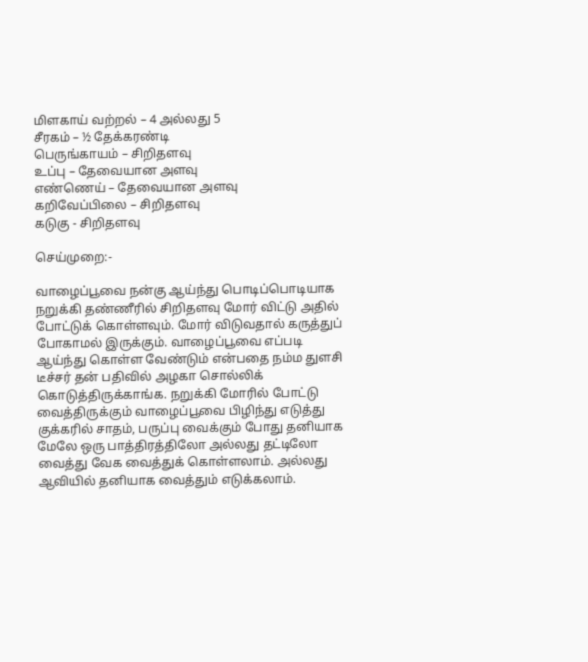மிளகாய் வற்றல் – 4 அல்லது 5
சீரகம் – ½ தேக்கரண்டி
பெருங்காயம் – சிறிதளவு
உப்பு – தேவையான அளவு
எண்ணெய் – தேவையான அளவு
கறிவேப்பிலை – சிறிதளவு
கடுகு - சிறிதளவு

செய்முறை:-

வாழைப்பூவை நன்கு ஆய்ந்து பொடிப்பொடியாக நறுக்கி தண்ணீரில் சிறிதளவு மோர் விட்டு அதில் போட்டுக் கொள்ளவும். மோர் விடுவதால் கருத்துப் போகாமல் இருக்கும். வாழைப்பூவை எப்படி ஆய்ந்து கொள்ள வேண்டும் என்பதை நம்ம துளசி டீச்சர் தன் பதிவில் அழகா சொல்லிக் கொடுத்திருக்காங்க. நறுக்கி மோரில் போட்டு வைத்திருக்கும் வாழைப்பூவை பிழிந்து எடுத்து குக்கரில் சாதம், பருப்பு வைக்கும் போது தனியாக மேலே ஒரு பாத்திரத்திலோ அல்லது தட்டிலோ வைத்து வேக வைத்துக் கொள்ளலாம். அல்லது ஆவியில் தனியாக வைத்தும் எடுக்கலாம்.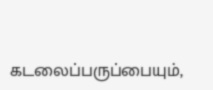கடலைப்பருப்பையும்,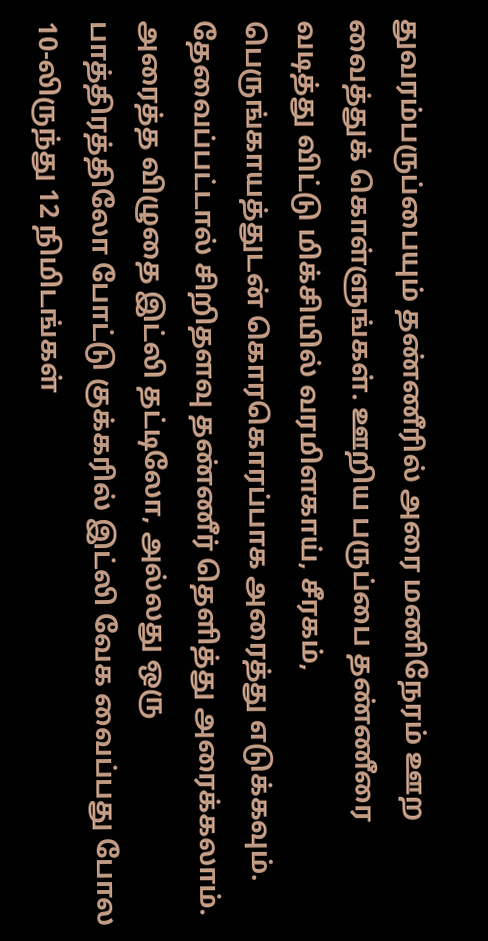துவரம்பருப்பையும் தண்ணீரில் அரை மணிநேரம் ஊற வைத்துக் கொள்ளுங்கள். ஊறிய பருப்பை தண்ணீரை வடித்து விட்டு மிக்சியில் வரமிளகாய், சீரகம், பெருங்காயத்துடன் கொரகொரப்பாக அரைத்து எடுக்கவும். தேவைப்பட்டால் சிறிதளவு தண்ணீர் தெளித்து அரைக்கலாம். அரைத்த விழுதை இட்லி தட்டிலோ, அல்லது ஒரு பாத்திரத்திலோ போட்டு குக்கரில் இட்லி வேக வைப்பது போல 10-லிருந்து 12 நிமிடங்கள்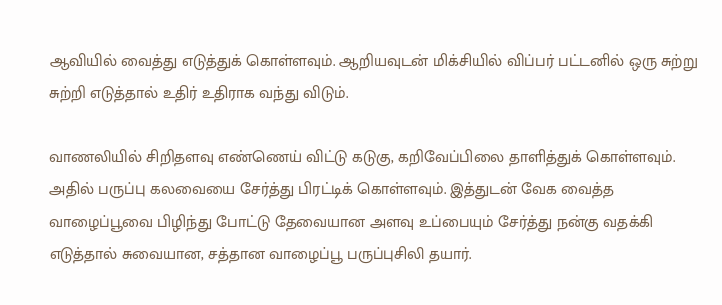ஆவியில் வைத்து எடுத்துக் கொள்ளவும். ஆறியவுடன் மிக்சியில் விப்பர் பட்டனில் ஒரு சுற்று சுற்றி எடுத்தால் உதிர் உதிராக வந்து விடும்.

வாணலியில் சிறிதளவு எண்ணெய் விட்டு கடுகு, கறிவேப்பிலை தாளித்துக் கொள்ளவும். அதில் பருப்பு கலவையை சேர்த்து பிரட்டிக் கொள்ளவும். இத்துடன் வேக வைத்த வாழைப்பூவை பிழிந்து போட்டு தேவையான அளவு உப்பையும் சேர்த்து நன்கு வதக்கி எடுத்தால் சுவையான, சத்தான வாழைப்பூ பருப்புசிலி தயார்.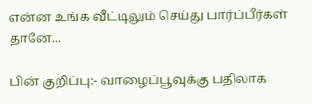என்ன உங்க வீட்டிலும் செய்து பார்ப்பீர்கள் தானே...

பின் குறிப்பு:- வாழைப்பூவுக்கு பதிலாக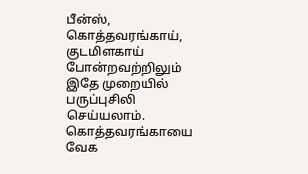பீன்ஸ், கொத்தவரங்காய், குடமிளகாய் போன்றவற்றிலும் இதே முறையில் பருப்புசிலி செய்யலாம். கொத்தவரங்காயை வேக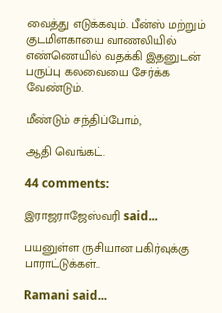வைத்து எடுக்கவும். பீன்ஸ் மற்றும் குடமிளகாயை வாணலியில் எண்ணெயில் வதக்கி இதனுடன் பருப்பு கலவையை சேர்க்க வேண்டும்.

மீண்டும் சந்திப்போம்,

ஆதி வெங்கட்.

44 comments:

இராஜராஜேஸ்வரி said...

பயனுள்ள ருசியான பகிர்வுக்கு பாராட்டுக்கள்..

Ramani said...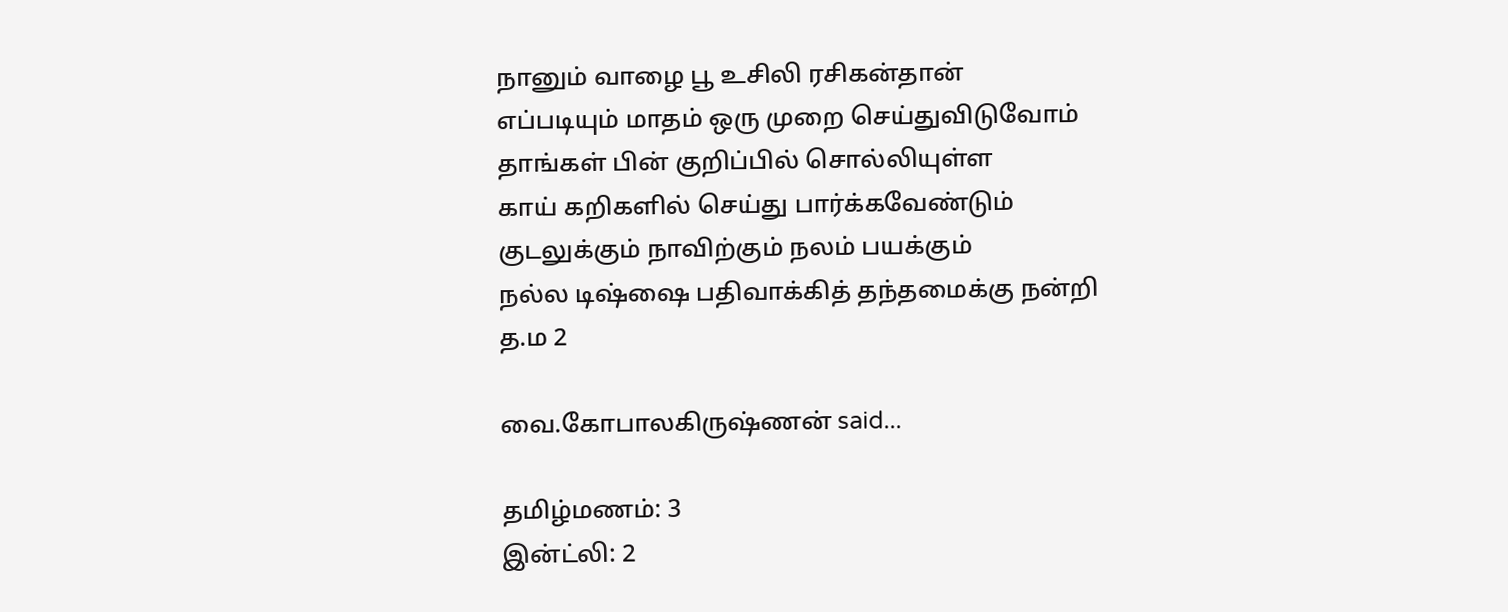நானும் வாழை பூ உசிலி ரசிகன்தான்
எப்படியும் மாதம் ஒரு முறை செய்துவிடுவோம்
தாங்கள் பின் குறிப்பில் சொல்லியுள்ள
காய் கறிகளில் செய்து பார்க்கவேண்டும்
குடலுக்கும் நாவிற்கும் நலம் பயக்கும்
நல்ல டிஷ்ஷை பதிவாக்கித் தந்தமைக்கு நன்றி
த.ம 2

வை.கோபாலகிருஷ்ணன் said...

தமிழ்மணம்: 3
இன்ட்லி: 2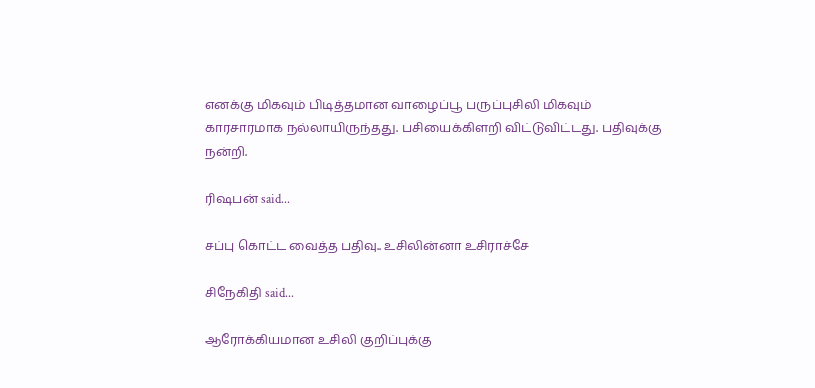எனக்கு மிகவும் பிடித்தமான வாழைப்பூ பருப்புசிலி மிகவும் காரசாரமாக நல்லாயிருந்தது. பசியைக்கிளறி விட்டுவிட்டது. பதிவுக்கு நன்றி.

ரிஷபன் said...

சப்பு கொட்ட வைத்த பதிவு.. உசிலின்னா உசிராச்சே

சிநேகிதி said...

ஆரோக்கியமான உசிலி குறிப்புக்கு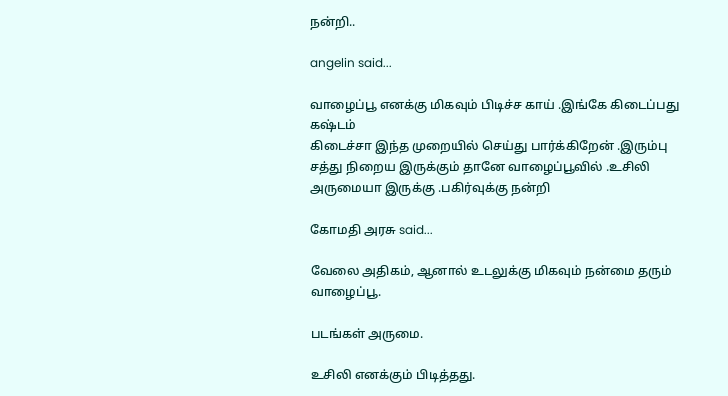நன்றி..

angelin said...

வாழைப்பூ எனக்கு மிகவும் பிடிச்ச காய் .இங்கே கிடைப்பது கஷ்டம்
கிடைச்சா இந்த முறையில் செய்து பார்க்கிறேன் .இரும்பு சத்து நிறைய இருக்கும் தானே வாழைப்பூவில் .உசிலி அருமையா இருக்கு .பகிர்வுக்கு நன்றி

கோமதி அரசு said...

வேலை அதிகம், ஆனால் உடலுக்கு மிகவும் நன்மை தரும் வாழைப்பூ.

படங்கள் அருமை.

உசிலி எனக்கும் பிடித்தது.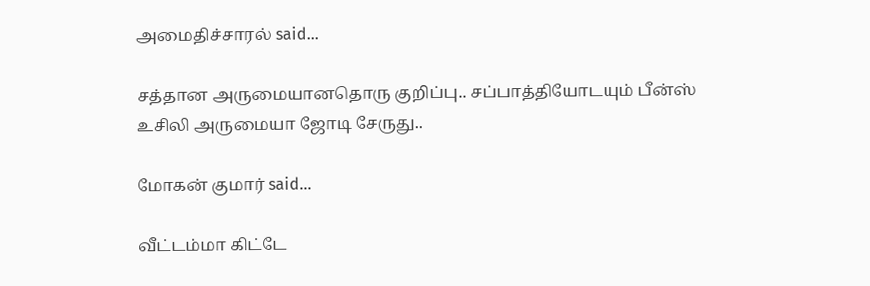அமைதிச்சாரல் said...

சத்தான அருமையானதொரு குறிப்பு.. சப்பாத்தியோடயும் பீன்ஸ் உசிலி அருமையா ஜோடி சேருது..

மோகன் குமார் said...

வீட்டம்மா கிட்டே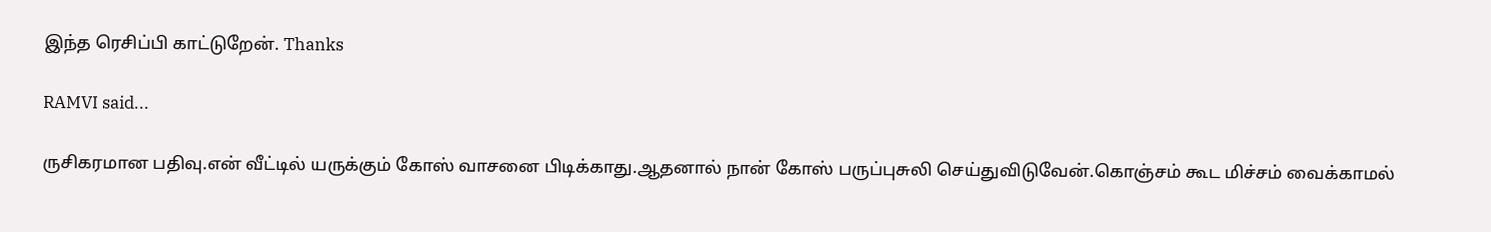இந்த ரெசிப்பி காட்டுறேன். Thanks

RAMVI said...

ருசிகரமான பதிவு.என் வீட்டில் யருக்கும் கோஸ் வாசனை பிடிக்காது.ஆதனால் நான் கோஸ் பருப்புசுலி செய்துவிடுவேன்.கொஞ்சம் கூட மிச்சம் வைக்காமல்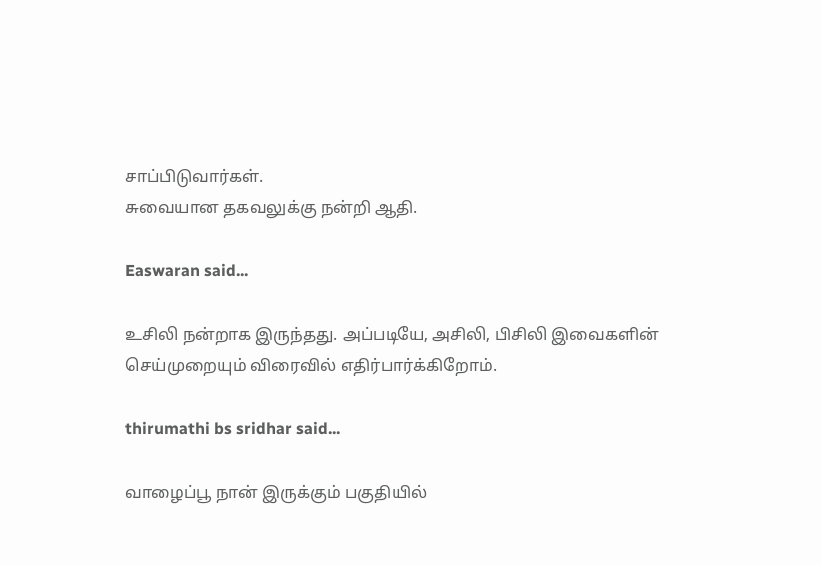சாப்பிடுவார்கள்.
சுவையான தகவலுக்கு நன்றி ஆதி.

Easwaran said...

உசிலி நன்றாக இருந்தது. அப்படியே, அசிலி, பிசிலி இவைகளின் செய்முறையும் விரைவில் எதிர்பார்க்கிறோம்.

thirumathi bs sridhar said...

வாழைப்பூ நான் இருக்கும் பகுதியில்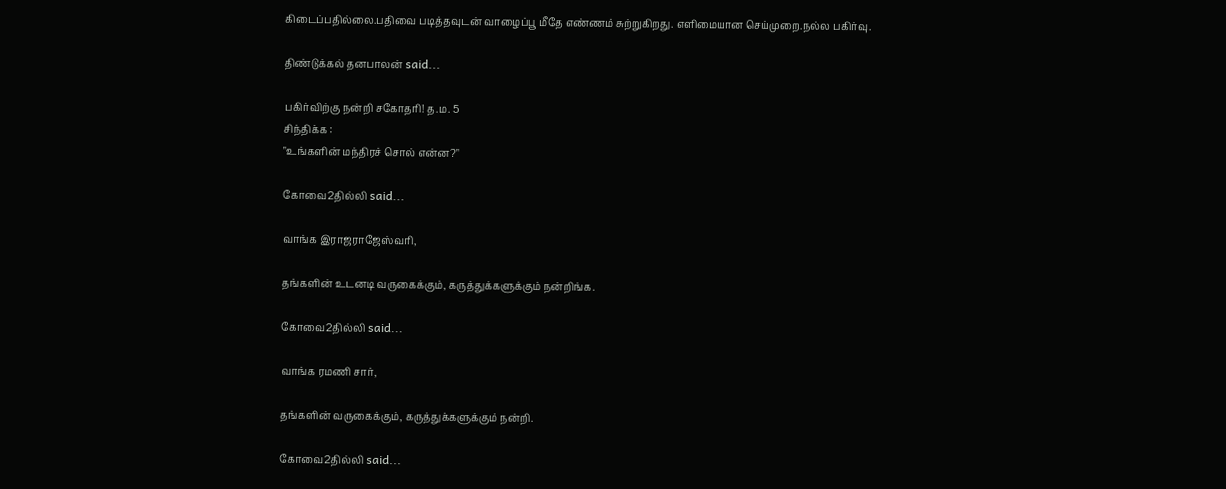கிடைப்பதில்லை.பதிவை படித்தவுடன் வாழைப்பூ மீதே எண்ணம் சுற்றுகிறது. எளிமையான செய்முறை.நல்ல பகிர்வு.

திண்டுக்கல் தனபாலன் said...

பகிர்விற்கு நன்றி சகோதரி! த.ம. 5
சிந்திக்க :
"உங்களின் மந்திரச் சொல் என்ன?"

கோவை2தில்லி said...

வாங்க இராஜராஜேஸ்வரி,

தங்களின் உடனடி வருகைக்கும், கருத்துக்களுக்கும் நன்றிங்க.

கோவை2தில்லி said...

வாங்க ரமணி சார்,

தங்களின் வருகைக்கும், கருத்துக்களுக்கும் நன்றி.

கோவை2தில்லி said...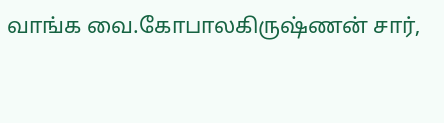வாங்க வை.கோபாலகிருஷ்ணன் சார்,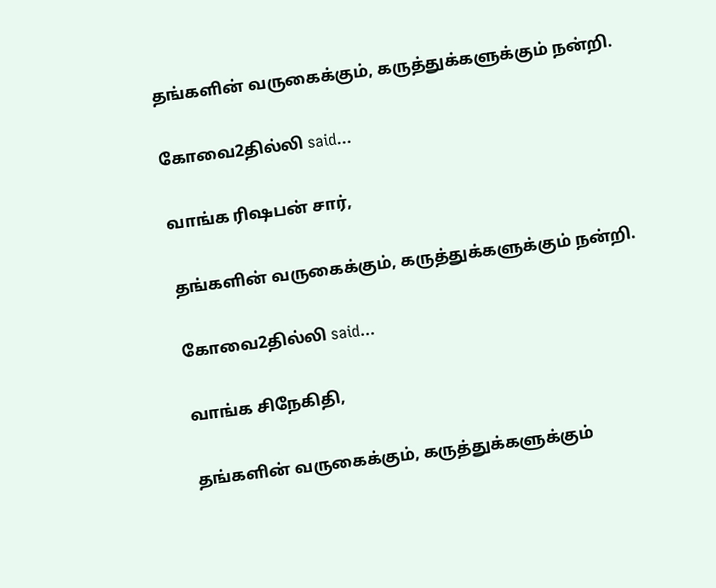தங்களின் வருகைக்கும், கருத்துக்களுக்கும் நன்றி.

கோவை2தில்லி said...

வாங்க ரிஷபன் சார்,

தங்களின் வருகைக்கும், கருத்துக்களுக்கும் நன்றி.

கோவை2தில்லி said...

வாங்க சிநேகிதி,

தங்களின் வருகைக்கும், கருத்துக்களுக்கும்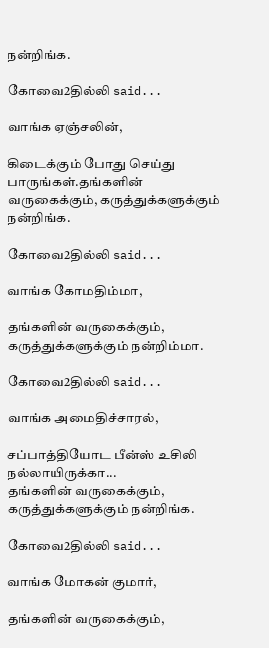நன்றிங்க.

கோவை2தில்லி said...

வாங்க ஏஞ்சலின்,

கிடைக்கும் போது செய்து பாருங்கள்.தங்களின் வருகைக்கும், கருத்துக்களுக்கும் நன்றிங்க.

கோவை2தில்லி said...

வாங்க கோமதிம்மா,

தங்களின் வருகைக்கும், கருத்துக்களுக்கும் நன்றிம்மா.

கோவை2தில்லி said...

வாங்க அமைதிச்சாரல்,

சப்பாத்தியோட பீன்ஸ் உசிலி நல்லாயிருக்கா...
தங்களின் வருகைக்கும், கருத்துக்களுக்கும் நன்றிங்க.

கோவை2தில்லி said...

வாங்க மோகன் குமார்,

தங்களின் வருகைக்கும்,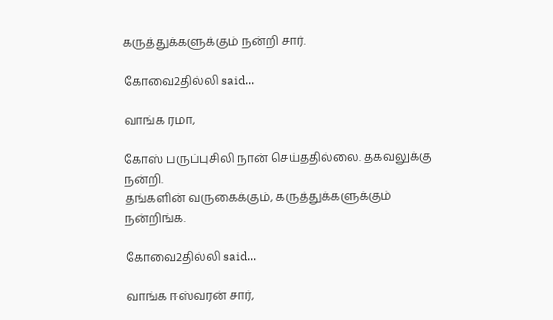கருத்துக்களுக்கும் நன்றி சார்.

கோவை2தில்லி said...

வாங்க ரமா,

கோஸ் பருப்புசிலி நான் செய்ததில்லை. தகவலுக்கு நன்றி.
தங்களின் வருகைக்கும், கருத்துக்களுக்கும் நன்றிங்க.

கோவை2தில்லி said...

வாங்க ஈஸ்வரன் சார்,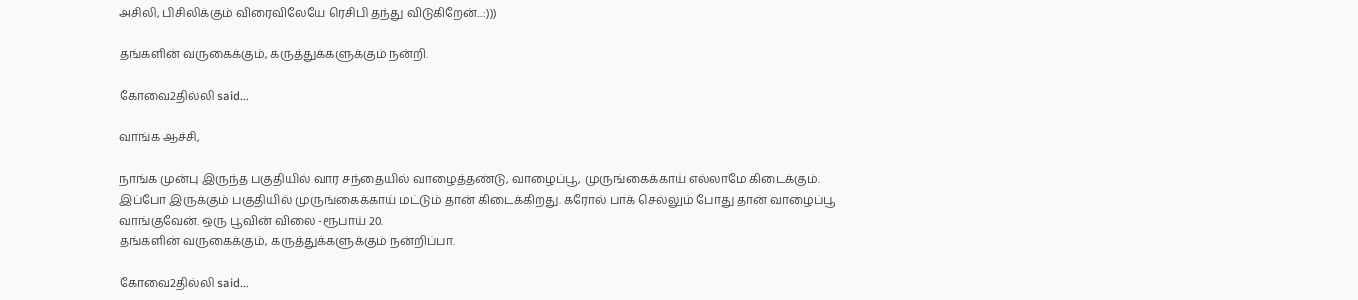அசிலி, பிசிலிக்கும் விரைவிலேயே ரெசிபி தந்து விடுகிறேன்...:)))

தங்களின் வருகைக்கும், கருத்துக்களுக்கும் நன்றி.

கோவை2தில்லி said...

வாங்க ஆச்சி,

நாங்க முன்பு இருந்த பகுதியில் வார சந்தையில் வாழைத்தண்டு, வாழைப்பூ, முருங்கைக்காய் எல்லாமே கிடைக்கும். இப்போ இருக்கும் பகுதியில் முருங்கைக்காய் மட்டும் தான் கிடைக்கிறது. கரோல் பாக் செல்லும் போது தான் வாழைப்பூ வாங்குவேன். ஒரு பூவின் விலை -ரூபாய் 20.
தங்களின் வருகைக்கும், கருத்துக்களுக்கும் நன்றிப்பா.

கோவை2தில்லி said...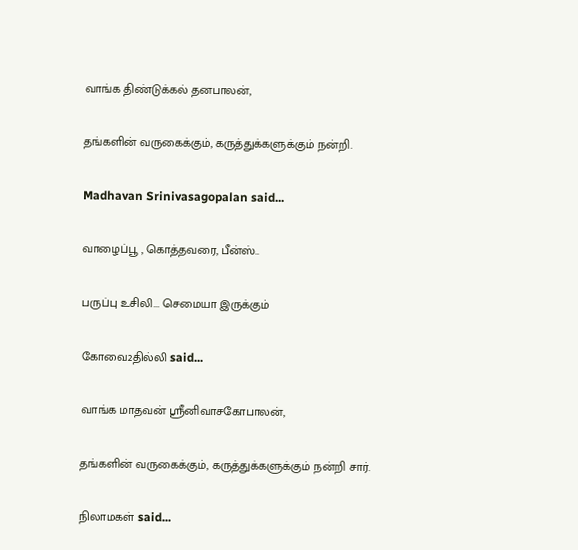வாங்க திண்டுக்கல் தனபாலன்,

தங்களின் வருகைக்கும், கருத்துக்களுக்கும் நன்றி.

Madhavan Srinivasagopalan said...

வாழைப்பூ , கொத்தவரை, பீன்ஸ்..

பருப்பு உசிலி... செமையா இருக்கும்

கோவை2தில்லி said...

வாங்க மாதவன் ஸ்ரீனிவாசகோபாலன்,

தங்களின் வருகைக்கும், கருத்துக்களுக்கும் நன்றி சார்.

நிலாமகள் said...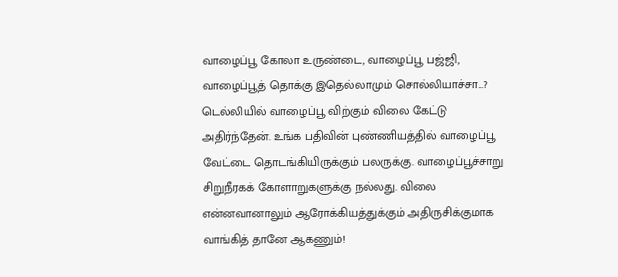வாழைப்பூ கோலா உருண்டை, வாழைப்பூ ப‌ஜ்ஜி, வாழைப்பூத் தொக்கு இதெல்லாமும் சொல்லியாச்சா...? டெல்லியில் வாழைப்பூ விற்கும் விலை கேட்டு அதிர்ந்தேன். உங்க‌ ப‌திவின் புண்ணிய‌த்தில் வாழைப்பூ வேட்டை தொட‌ங்கியிருக்கும் ப‌ல‌ருக்கு. வாழைப்பூச்சாறு சிறுநீர‌க‌க் கோளாறுக‌ளுக்கு ந‌ல்லது. விலை என்ன‌வானாலும் ஆரோக்கிய‌த்துக்கும் அதிருசிக்குமாக‌ வாங்கித் தானே ஆக‌ணும்!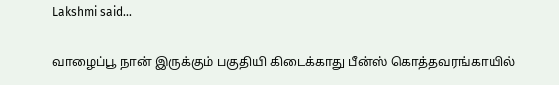Lakshmi said...

வாழைப்பூ நான் இருக்கும் பகுதியி கிடைக்காது பீன்ஸ் கொத்தவரங்காயில்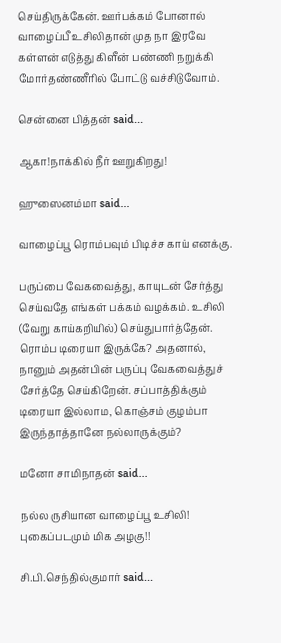செய்திருக்கேன். ஊர்பக்கம் போனால் வாழைப்பீ உசிலிதான் முத நா இரவே கள்ளன் எடுத்து கிளீன் பண்ணி நறுக்கி மோர்தண்ணீரில் போட்டு வச்சிடுவோம்.

சென்னை பித்தன் said...

ஆகா!நாக்கில் நீர் ஊறுகிறது!

ஹுஸைனம்மா said...

வாழைப்பூ ரொம்பவும் பிடிச்ச காய் எனக்கு.

பருப்பை வேகவைத்து, காயுடன் சேர்த்து செய்வதே எங்கள் பக்கம் வழக்கம். உசிலி (வேறு காய்கறியில்) செய்துபார்த்தேன். ரொம்ப டிரையா இருக்கே? அதனால், நானும் அதன்பின் பருப்பு வேகவைத்துச் சேர்த்தே செய்கிறேன். சப்பாத்திக்கும் டிரையா இல்லாம, கொஞ்சம் குழம்பா இருந்தாத்தானே நல்லாருக்கும்?

மனோ சாமிநாதன் said...

நல்ல ருசியான வாழைப்பூ உசிலி! புகைப்படமும் மிக அழகு!!

சி.பி.செந்தில்குமார் said...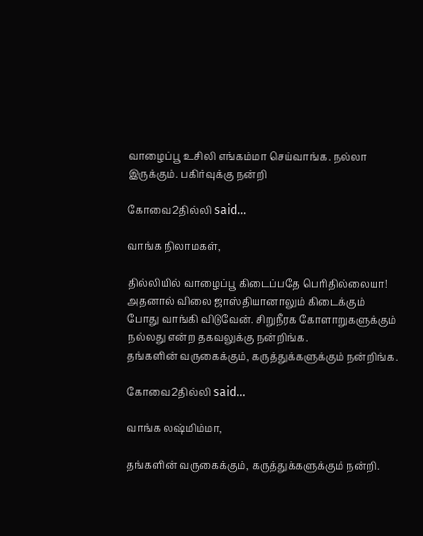வாழைப்பூ உசிலி எங்கம்மா செய்வாங்க. நல்லா இருக்கும். பகிர்வுக்கு நன்றி

கோவை2தில்லி said...

வாங்க நிலாமகள்,

தில்லியில் வாழைப்பூ கிடைப்பதே பெரிதில்லையா! அதனால் விலை ஜாஸ்தியானாலும் கிடைக்கும் போது வாங்கி விடுவேன். சிறுநீரக கோளாறுகளுக்கும் நல்லது என்ற தகவலுக்கு நன்றிங்க.
தங்களின் வருகைக்கும், கருத்துக்களுக்கும் நன்றிங்க.

கோவை2தில்லி said...

வாங்க லஷ்மிம்மா,

தங்களின் வருகைக்கும், கருத்துக்களுக்கும் நன்றி.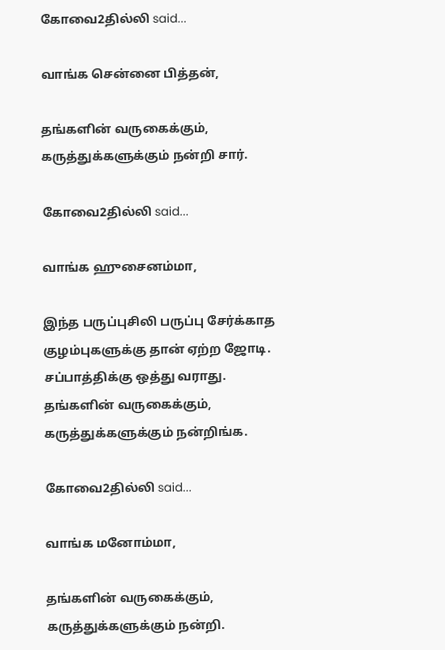கோவை2தில்லி said...

வாங்க சென்னை பித்தன்,

தங்களின் வருகைக்கும், கருத்துக்களுக்கும் நன்றி சார்.

கோவை2தில்லி said...

வாங்க ஹுசைனம்மா,

இந்த பருப்புசிலி பருப்பு சேர்க்காத குழம்புகளுக்கு தான் ஏற்ற ஜோடி. சப்பாத்திக்கு ஒத்து வராது.
தங்களின் வருகைக்கும், கருத்துக்களுக்கும் நன்றிங்க.

கோவை2தில்லி said...

வாங்க மனோம்மா,

தங்களின் வருகைக்கும், கருத்துக்களுக்கும் நன்றி.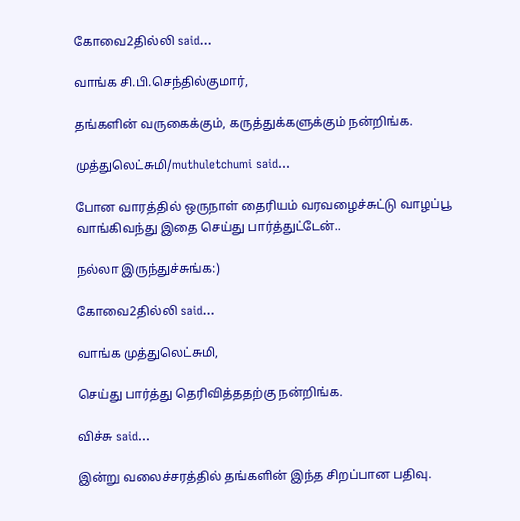கோவை2தில்லி said...

வாங்க சி.பி.செந்தில்குமார்,

தங்களின் வருகைக்கும், கருத்துக்களுக்கும் நன்றிங்க.

முத்துலெட்சுமி/muthuletchumi said...

போன வாரத்தில் ஒருநாள் தைரியம் வரவழைச்சுட்டு வாழப்பூ வாங்கிவந்து இதை செய்து பார்த்துட்டேன்..

நல்லா இருந்துச்சுங்க:)

கோவை2தில்லி said...

வாங்க முத்துலெட்சுமி,

செய்து பார்த்து தெரிவித்ததற்கு நன்றிங்க.

விச்சு said...

இன்று வலைச்சரத்தில் தங்களின் இந்த சிறப்பான பதிவு.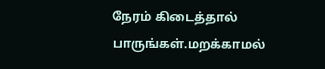நேரம் கிடைத்தால் பாருங்கள்.மறக்காமல்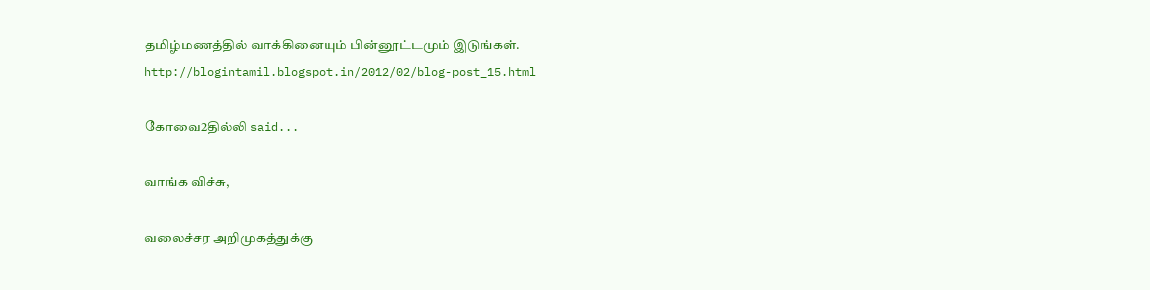தமிழ்மணத்தில் வாக்கினையும் பின்னூட்டமும் இடுங்கள். http://blogintamil.blogspot.in/2012/02/blog-post_15.html

கோவை2தில்லி said...

வாங்க விச்சு,

வலைச்சர அறிமுகத்துக்கு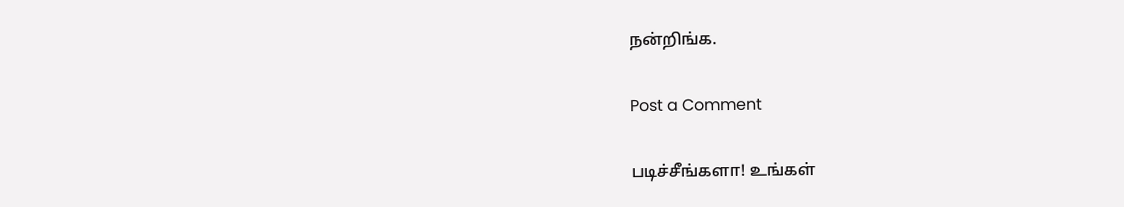நன்றிங்க.

Post a Comment

படிச்சீங்களா! உங்கள்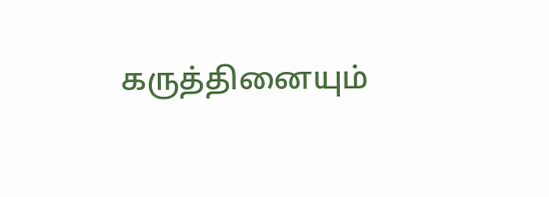கருத்தினையும்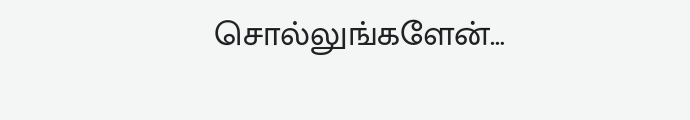சொல்லுங்களேன்…